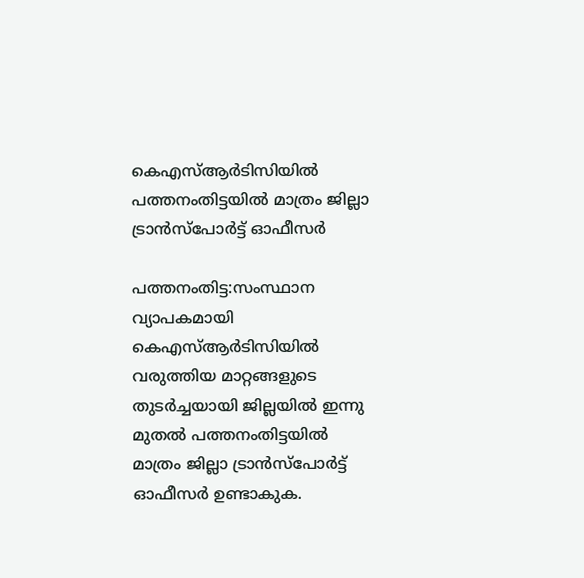കെഎസ്‌ആര്‍ടിസിയില്‍ പത്തനംതിട്ടയില്‍ മാത്രം ജില്ലാ ട്രാന്‍സ്‌പോര്‍ട്ട് ഓഫീസര്‍

പത്തനംതിട്ട:സംസ്ഥാന വ്യാപകമായി കെഎസ്‌ആര്‍ടിസിയില്‍ വരുത്തിയ മാറ്റങ്ങളുടെ തുടര്‍ച്ചയായി ജില്ലയില്‍ ഇന്നു മുതല്‍ പത്തനംതിട്ടയില്‍ മാത്രം ജില്ലാ ട്രാന്‍സ്‌പോര്‍ട്ട് ഓഫീസര്‍ ഉണ്ടാകുക.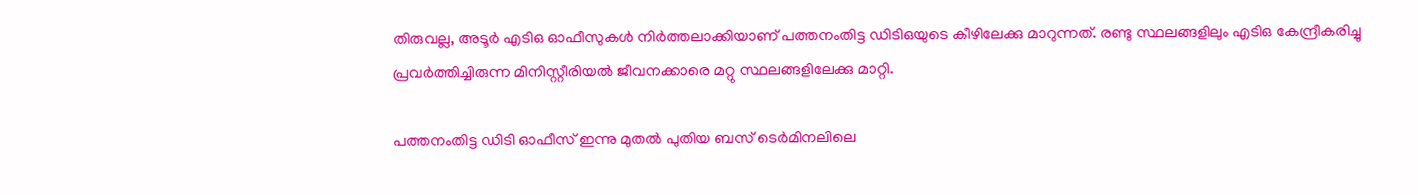തിരുവല്ല, അടൂര്‍ എടിഒ ഓഫീസുകള്‍ നിര്‍ത്തലാക്കിയാണ് പത്തനംതിട്ട ഡിടിഒയുടെ കീഴിലേക്കു മാറുന്നത്. രണ്ടു സ്ഥലങ്ങളിലും എടിഒ കേന്ദ്രീകരിച്ചു പ്രവര്‍ത്തിച്ചിരുന്ന മിനിസ്റ്റീരിയല്‍ ജീവനക്കാരെ മറ്റു സ്ഥലങ്ങളിലേക്കു മാറ്റി.

പത്തനംതിട്ട ഡിടി ഓഫീസ് ഇന്നു മുതല്‍ പുതിയ ബസ് ടെര്‍മിനലിലെ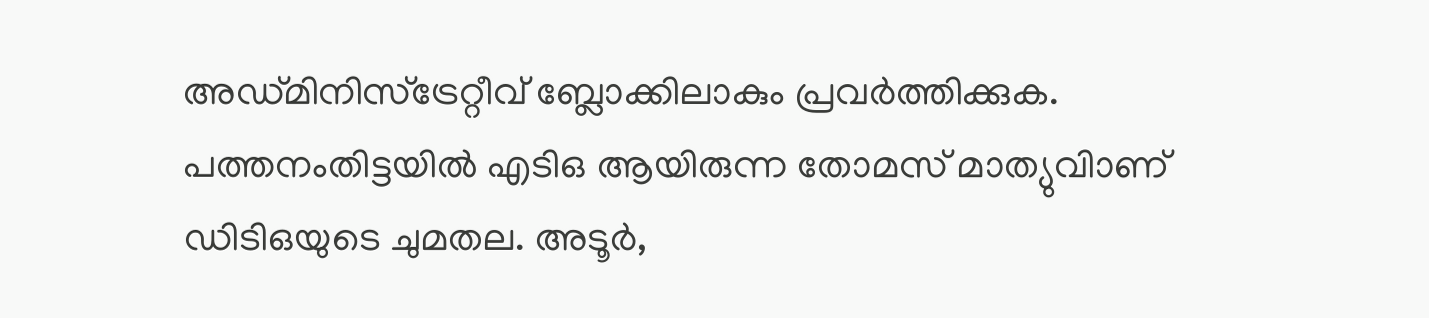അഡ്മിനിസ്‌ട്രേറ്റീവ് ബ്ലോക്കിലാകും പ്രവര്‍ത്തിക്കുക. പത്തനംതിട്ടയില്‍ എടിഒ ആയിരുന്ന തോമസ് മാത്യുവിാണ് ഡിടിഒയുടെ ചുമതല. അടൂര്‍,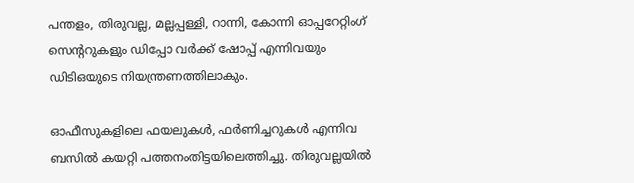പന്തളം, തിരുവല്ല, മല്ലപ്പള്ളി, റാന്നി, കോന്നി ഓപ്പറേറ്റിംഗ് സെന്ററുകളും ഡിപ്പോ വര്‍ക്ക് ഷോപ്പ് എന്നിവയും ഡിടിഒയുടെ നിയന്ത്രണത്തിലാകും.

ഓഫീസുകളിലെ ഫയലുകള്‍, ഫര്‍ണിച്ചറുകള്‍ എന്നിവ ബസില്‍ കയറ്റി പത്തനംതിട്ടയിലെത്തിച്ചു. തിരുവല്ലയില്‍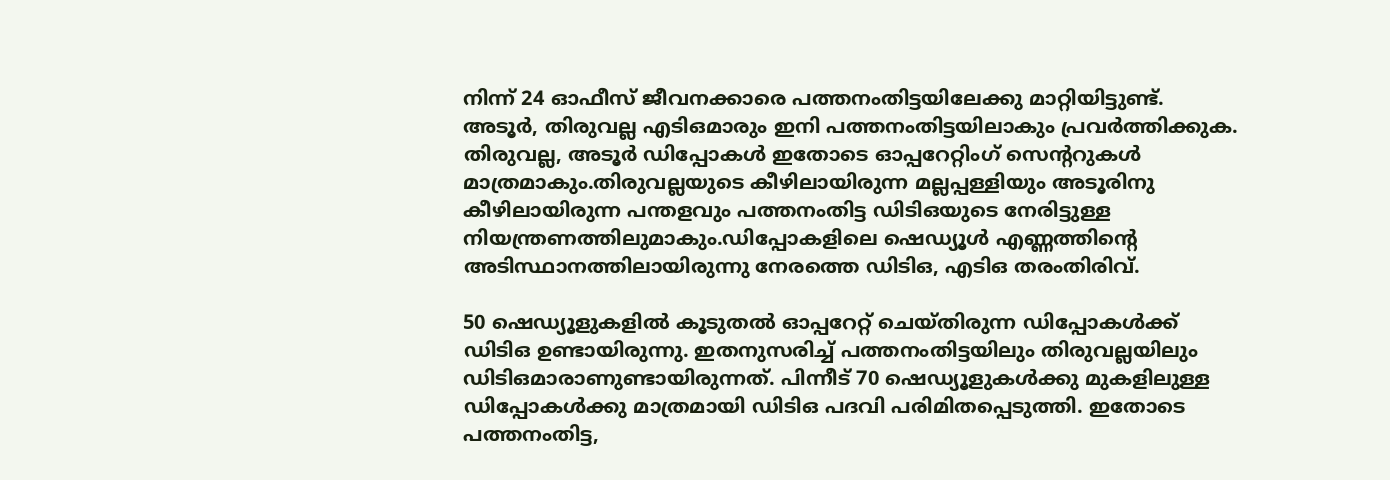നിന്ന് 24 ഓഫീസ് ജീവനക്കാരെ പത്തനംതിട്ടയിലേക്കു മാറ്റിയിട്ടുണ്ട്. അടൂര്‍, തിരുവല്ല എടിഒമാരും ഇനി പത്തനംതിട്ടയിലാകും പ്രവര്‍ത്തിക്കുക. തിരുവല്ല, അടൂര്‍ ഡിപ്പോകള്‍ ഇതോടെ ഓപ്പറേറ്റിംഗ് സെന്ററുകള്‍ മാത്രമാകും.തിരുവല്ലയുടെ കീഴിലായിരുന്ന മല്ലപ്പള്ളിയും അടൂരിനു കീഴിലായിരുന്ന പന്തളവും പത്തനംതിട്ട ഡിടിഒയുടെ നേരിട്ടുള്ള നിയന്ത്രണത്തിലുമാകും.ഡിപ്പോകളിലെ ഷെഡ്യൂള്‍ എണ്ണത്തിന്റെ അടിസ്ഥാനത്തിലായിരുന്നു നേരത്തെ ഡിടിഒ, എടിഒ തരംതിരിവ്.

50 ഷെഡ്യൂളുകളില്‍ കൂടുതല്‍ ഓപ്പറേറ്റ് ചെയ്തിരുന്ന ഡിപ്പോകള്‍ക്ക് ഡിടിഒ ഉണ്ടായിരുന്നു. ഇതനുസരിച്ച്‌ പത്തനംതിട്ടയിലും തിരുവല്ലയിലും ഡിടിഒമാരാണുണ്ടായിരുന്നത്. പിന്നീട് 70 ഷെഡ്യൂളുകള്‍ക്കു മുകളിലുള്ള ഡിപ്പോകള്‍ക്കു മാത്രമായി ഡിടിഒ പദവി പരിമിതപ്പെടുത്തി. ഇതോടെ പത്തനംതിട്ട,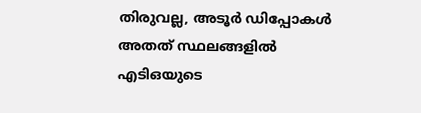തിരുവല്ല, അടൂര്‍ ഡിപ്പോകള്‍ അതത് സ്ഥലങ്ങളില്‍ എടിഒയുടെ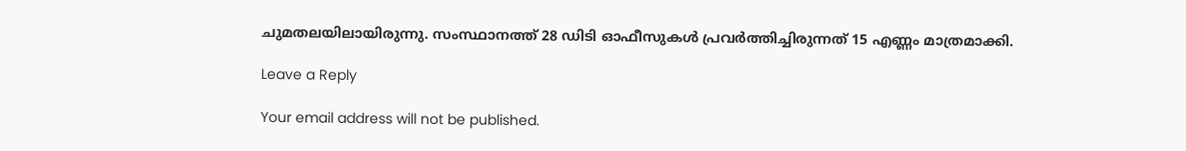ചുമതലയിലായിരുന്നു. സംസ്ഥാനത്ത് 28 ഡിടി ഓഫീസുകള്‍ പ്രവര്‍ത്തിച്ചിരുന്നത് 15 എണ്ണം മാത്രമാക്കി.

Leave a Reply

Your email address will not be published.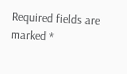Required fields are marked *